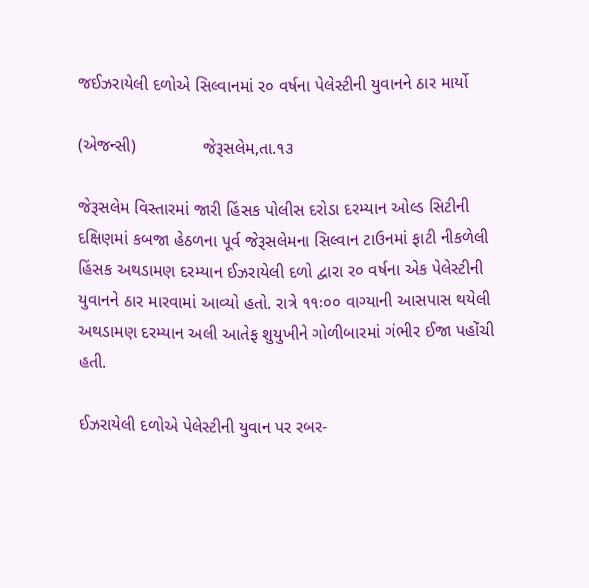જઈઝરાયેલી દળોએ સિલ્વાનમાં ર૦ વર્ષના પેલેસ્ટીની યુવાનને ઠાર માર્યો

(એજન્સી)              જેરૂસલેમ,તા.૧૩

જેરૂસલેમ વિસ્તારમાં જારી હિંસક પોલીસ દરોડા દરમ્યાન ઓલ્ડ સિટીની દક્ષિણમાં કબજા હેઠળના પૂર્વ જેરૂસલેમના સિલ્વાન ટાઉનમાં ફાટી નીકળેલી હિંસક અથડામણ દરમ્યાન ઈઝરાયેલી દળો દ્વારા ર૦ વર્ષના એક પેલેસ્ટીની યુવાનને ઠાર મારવામાં આવ્યો હતો. રાત્રે ૧૧ઃ૦૦ વાગ્યાની આસપાસ થયેલી અથડામણ દરમ્યાન અલી આતેફ શુયુખીને ગોળીબારમાં ગંભીર ઈજા પહોંચી હતી.

ઈઝરાયેલી દળોએ પેલેસ્ટીની યુવાન પર રબર-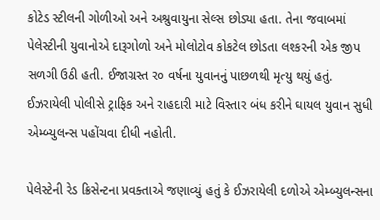કોટેડ સ્ટીલની ગોળીઓ અને અશ્રુવાયુના સેલ્સ છોડ્યા હતા. તેના જવાબમાં પેલેસ્ટીની યુવાનોએ દારૂગોળો અને મોલોટોવ કોકટેલ છોડતા લશ્કરની એક જીપ સળગી ઉઠી હતી. ઈજાગ્રસ્ત ર૦ વર્ષના યુવાનનું પાછળથી મૃત્યુ થયું હતું. ઈઝરાયેલી પોલીસે ટ્રાફિક અને રાહદારી માટે વિસ્તાર બંધ કરીને ઘાયલ યુવાન સુધી એમ્બ્યુલન્સ પહોંચવા દીધી નહોતી.

પેલેસ્ટેની રેડ ક્રિસેન્ટના પ્રવક્તાએ જણાવ્યું હતું કે ઈઝરાયેલી દળોએ એમ્બ્યુલન્સના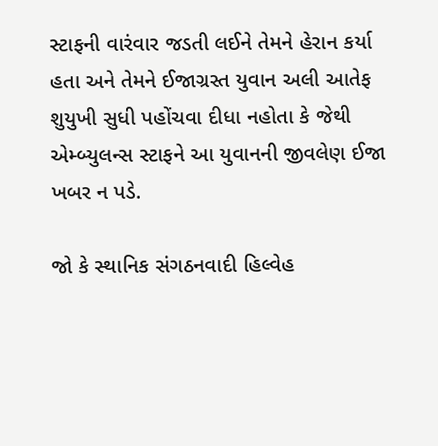સ્ટાફની વારંવાર જડતી લઈને તેમને હેરાન કર્યા હતા અને તેમને ઈજાગ્રસ્ત યુવાન અલી આતેફ શુયુખી સુધી પહોંચવા દીધા નહોતા કે જેથી એમ્બ્યુલન્સ સ્ટાફને આ યુવાનની જીવલેણ ઈજા ખબર ન પડે.

જો કે સ્થાનિક સંગઠનવાદી હિલ્વેહ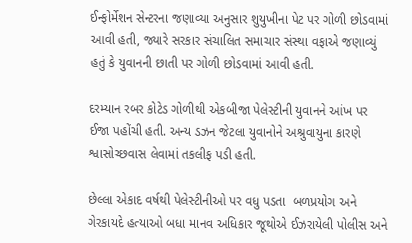ઈન્ફોર્મેશન સેન્ટરના જણાવ્યા અનુસાર શુયુખીના પેટ પર ગોળી છોડવામાં આવી હતી, જ્યારે સરકાર સંચાલિત સમાચાર સંસ્થા વફાએ જણાવ્યું હતું કે યુવાનની છાતી પર ગોળી છોડવામાં આવી હતી.

દરમ્યાન રબર કોટેડ ગોળીથી એકબીજા પેલેસ્ટીની યુવાનને આંખ પર ઈજા પહોંચી હતી. અન્ય ડઝન જેટલા યુવાનોને અશ્રુવાયુના કારણે શ્વાસોચ્છવાસ લેવામાં તકલીફ પડી હતી.

છેલ્લા એકાદ વર્ષથી પેલેસ્ટીનીઓ પર વધુ પડતા  બળપ્રયોગ અને ગેરકાયદે હત્યાઓ બધા માનવ અધિકાર જૂથોએ ઈઝરાયેલી પોલીસ અને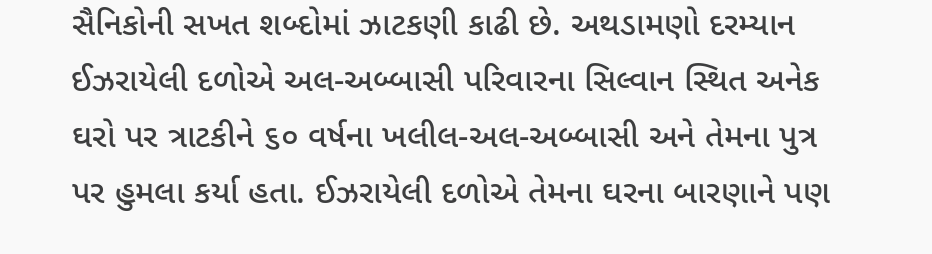સૈનિકોની સખત શબ્દોમાં ઝાટકણી કાઢી છે. અથડામણો દરમ્યાન ઈઝરાયેલી દળોએ અલ-અબ્બાસી પરિવારના સિલ્વાન સ્થિત અનેક ઘરો પર ત્રાટકીને ૬૦ વર્ષના ખલીલ-અલ-અબ્બાસી અને તેમના પુત્ર પર હુમલા કર્યા હતા. ઈઝરાયેલી દળોએ તેમના ઘરના બારણાને પણ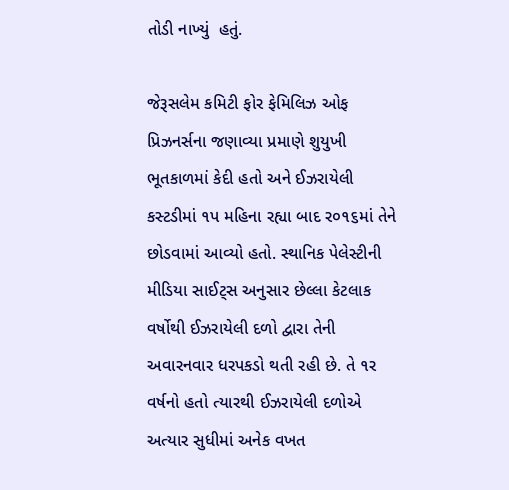તોડી નાખ્યું  હતું.

જેરૂસલેમ કમિટી ફોર ફેમિલિઝ ઓફ પ્રિઝનર્સના જણાવ્યા પ્રમાણે શુયુખી ભૂતકાળમાં કેદી હતો અને ઈઝરાયેલી કસ્ટડીમાં ૧પ મહિના રહ્યા બાદ ર૦૧૬માં તેને છોડવામાં આવ્યો હતો. સ્થાનિક પેલેસ્ટીની મીડિયા સાઈટ્‌સ અનુસાર છેલ્લા કેટલાક વર્ષોથી ઈઝરાયેલી દળો દ્વારા તેની અવારનવાર ધરપકડો થતી રહી છે. તે ૧ર વર્ષનો હતો ત્યારથી ઈઝરાયેલી દળોએ અત્યાર સુધીમાં અનેક વખત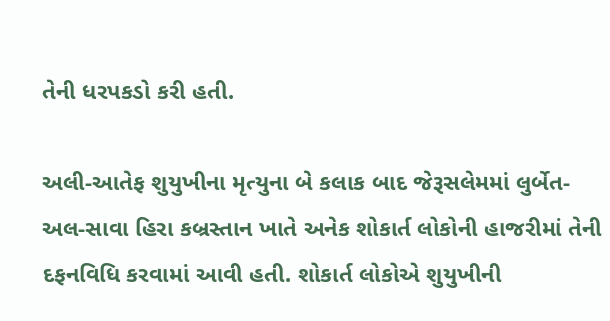તેની ધરપકડો કરી હતી.

અલી-આતેફ શુયુખીના મૃત્યુના બે કલાક બાદ જેરૂસલેમમાં લુર્બેત-અલ-સાવા હિરા કબ્રસ્તાન ખાતે અનેક શોકાર્ત લોકોની હાજરીમાં તેની દફનવિધિ કરવામાં આવી હતી. શોકાર્ત લોકોએ શુયુખીની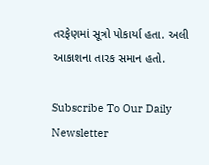તરફેણમાં સૂત્રો પોકાર્યા હતા. અલી આકાશના તારક સમાન હતો.

Subscribe To Our Daily Newsletter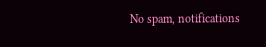No spam, notifications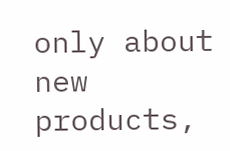only about new products,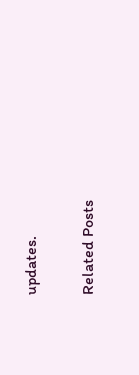updates.

Related Posts